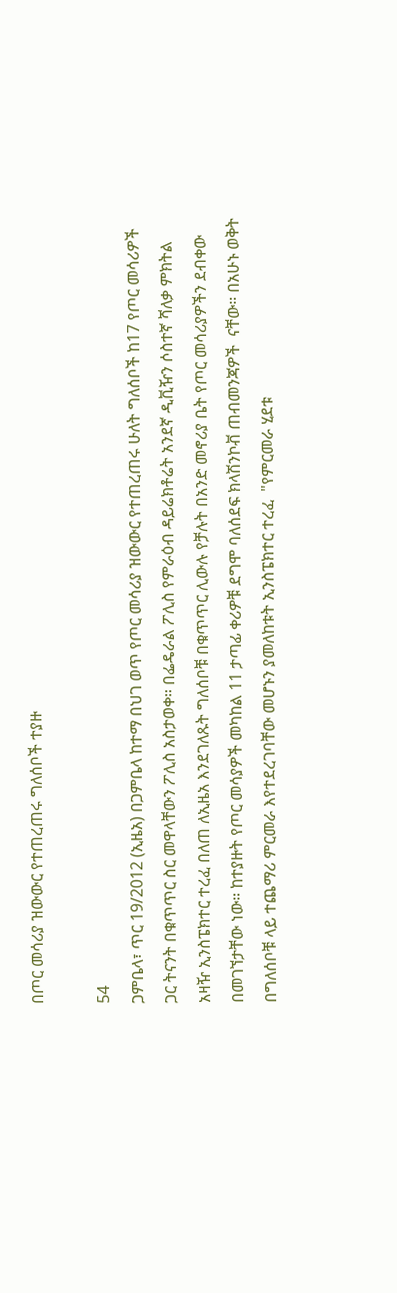በጦር መሳሪያ ዝውውር የተጠረጠሩ ግለሰቦች ተያዙ

54
ጋምቤላ፣ ጥር 19/2012 (ኢዜአ) በጋምቤላ ከተማ በህገ ወጥ የጦር መሳሪያ ዝውውር የተጠረጠሩ ሁለት ግለሰቦች ከ17 የጦር መሳሪዎች ጋር ትናንት በቁጥጥር ስር መዋላቸውን ፖሊስ አስታወቀ። በፌዴራል ፖሊስ የምራዕብ ዳይሬክቶሬት አንደኛ ዲቪዥን ሶስተኛ ሻለቃ ምክትል አዛዥ ኢንስፔክተር ተረፈ በለጠ ለኢዜአ እንደገለጹት ግለሰቦቹ በቁጥጥር ሊውሉ የቻሉት በአንድ መኖሪያ ቤት የጦር መሳሪያዎችን ደብቀው በመገኘታቸው ነው። ከተያዙት የጦር መሳያዎች መካከል 11 ታጣፊ ቀሪዎቹ ደግሞ ባለሰደፍ ክላሽንኮቭ ጠብመንጃዎች  ናቸው። በአሁኑ ወቅት በግለሰቦቹ ላይ ተጨማሪ ምርመራ እየተደረገባቸው መሆኑን ያመለከቱት ኢንስፔክተር ተረፈ  "የምርመራ ሂደቱ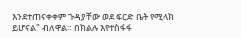እንደተጠናቀቀም ጉዳያቸው ወደ ፍርድ ቤት የሚላክ ይሆናል" ብለዋል። በክልሉ እየተስፋፋ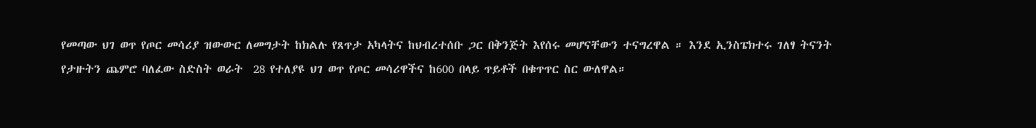የመጣው ህገ ወጥ የጦር መሳሪያ ዝውውር ለመግታት ከክልሉ የጸጥታ አካላትና ከህብረተሰቡ ጋር በቅንጅት እየሰሩ መሆናቸውን ተናግረዋል ። እንደ ኢንስፔክተሩ ገለፃ ትናንት የታዙትን ጨምሮ ባለፈው ስድስት ወራት  28 የተለያዩ ህገ ወጥ የጦር መሳሪዋችና ከ600 በላይ ጥይቶች በቁጥጥር ስር ውለዋል።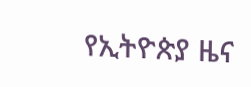የኢትዮጵያ ዜና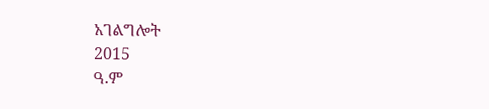አገልግሎት
2015
ዓ.ም